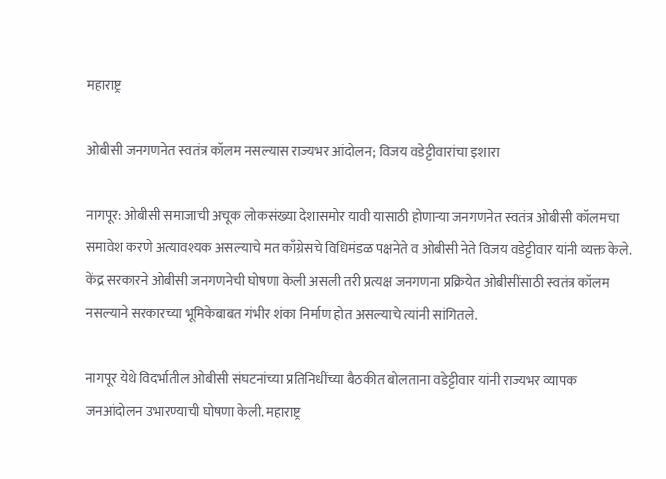महाराष्ट्र

ओबीसी जनगणनेत स्वतंत्र कॉलम नसल्यास राज्यभर आंदोलन; विजय वडेट्टीवारांचा इशारा

नागपूर: ओबीसी समाजाची अचूक लोकसंख्या देशासमोर यावी यासाठी होणाऱ्या जनगणनेत स्वतंत्र ओबीसी कॉलमचा समावेश करणे अत्यावश्यक असल्याचे मत काँग्रेसचे विधिमंडळ पक्षनेते व ओबीसी नेते विजय वडेट्टीवार यांनी व्यक्त केले. केंद्र सरकारने ओबीसी जनगणनेची घोषणा केली असली तरी प्रत्यक्ष जनगणना प्रक्रियेत ओबीसींसाठी स्वतंत्र कॉलम नसल्याने सरकारच्या भूमिकेबाबत गंभीर शंका निर्माण होत असल्याचे त्यांनी सांगितले.

नागपूर येथे विदर्भातील ओबीसी संघटनांच्या प्रतिनिधींच्या बैठकीत बोलताना वडेट्टीवार यांनी राज्यभर व्यापक जनआंदोलन उभारण्याची घोषणा केली. महाराष्ट्र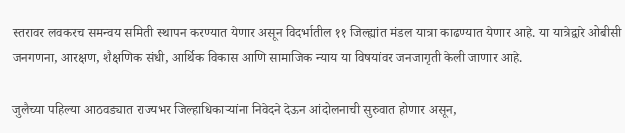स्तरावर लवकरच समन्वय समिती स्थापन करण्यात येणार असून विदर्भातील ११ जिल्ह्यांत मंडल यात्रा काढण्यात येणार आहे. या यात्रेद्वारे ओबीसी जनगणना, आरक्षण, शैक्षणिक संधी, आर्थिक विकास आणि सामाजिक न्याय या विषयांवर जनजागृती केली जाणार आहे.

जुलैच्या पहिल्या आठवड्यात राज्यभर जिल्हाधिकाऱ्यांना निवेदने देऊन आंदोलनाची सुरुवात होणार असून,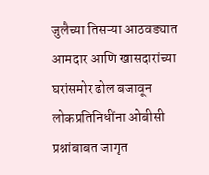जुलैच्या तिसऱ्या आठवड्यात आमदार आणि खासदारांच्या घरांसमोर ढोल बजावून लोकप्रतिनिधींना ओबीसी प्रश्नांबाबत जागृत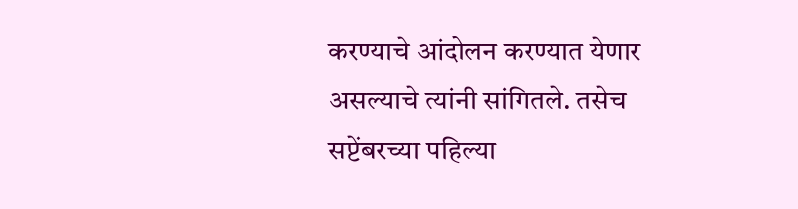करण्याचे आंदोलन करण्यात येणार असल्याचे त्यांनी सांगितले. तसेच सप्टेंबरच्या पहिल्या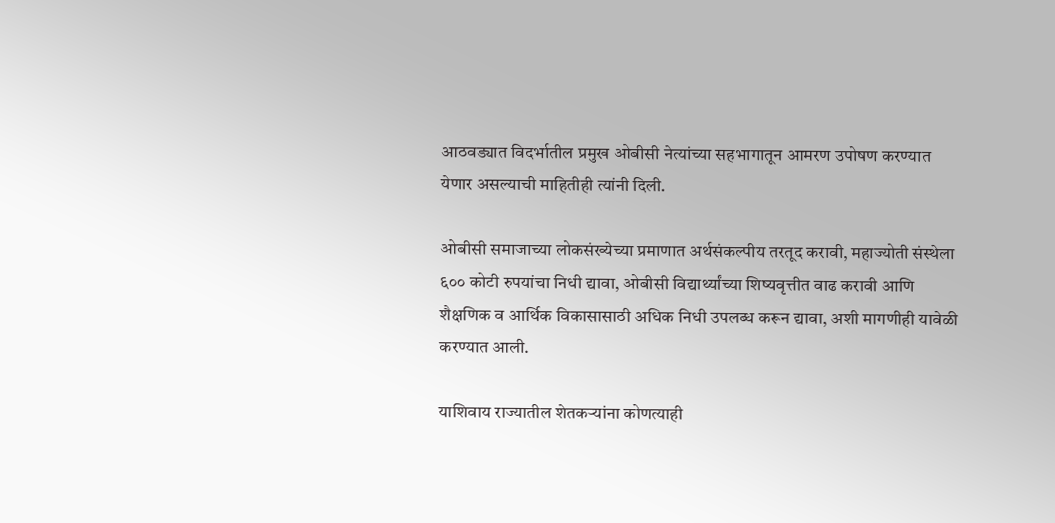आठवड्यात विदर्भातील प्रमुख ओबीसी नेत्यांच्या सहभागातून आमरण उपोषण करण्यात येणार असल्याची माहितीही त्यांनी दिली.

ओबीसी समाजाच्या लोकसंख्येच्या प्रमाणात अर्थसंकल्पीय तरतूद करावी, महाज्योती संस्थेला ६०० कोटी रुपयांचा निधी द्यावा, ओबीसी विद्यार्थ्यांच्या शिष्यवृत्तीत वाढ करावी आणि शैक्षणिक व आर्थिक विकासासाठी अधिक निधी उपलब्ध करून द्यावा, अशी मागणीही यावेळी करण्यात आली.

याशिवाय राज्यातील शेतकऱ्यांना कोणत्याही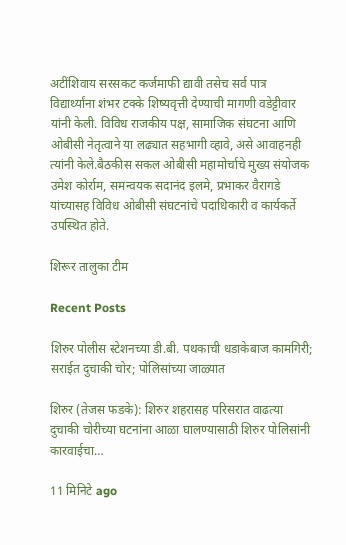अटींशिवाय सरसकट कर्जमाफी द्यावी तसेच सर्व पात्र विद्यार्थ्यांना शंभर टक्के शिष्यवृत्ती देण्याची मागणी वडेट्टीवार यांनी केली. विविध राजकीय पक्ष, सामाजिक संघटना आणि ओबीसी नेतृत्वाने या लढ्यात सहभागी व्हावे, असे आवाहनही त्यांनी केले.बैठकीस सकल ओबीसी महामोर्चाचे मुख्य संयोजक उमेश कोर्राम, समन्वयक सदानंद इलमे, प्रभाकर वैरागडे यांच्यासह विविध ओबीसी संघटनांचे पदाधिकारी व कार्यकर्ते उपस्थित होते.

शिरूर तालुका टीम

Recent Posts

शिरुर पोलीस स्टेशनच्या डी.बी. पथकाची धडाकेबाज कामगिरी; सराईत दुचाकी चोर; पोलिसांच्या जाळ्यात

शिरुर (तेजस फडके): शिरुर शहरासह परिसरात वाढत्या दुचाकी चोरीच्या घटनांना आळा घालण्यासाठी शिरुर पोलिसांनी कारवाईचा…

11 मिनिटे ago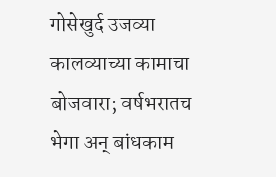गोसेखुर्द उजव्या कालव्याच्या कामाचा बोजवारा; वर्षभरातच भेगा अन् बांधकाम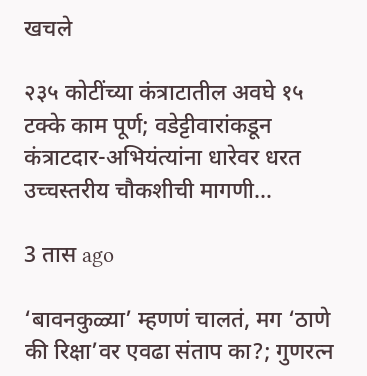खचले

२३५ कोटींच्या कंत्राटातील अवघे १५ टक्के काम पूर्ण; वडेट्टीवारांकडून कंत्राटदार-अभियंत्यांना धारेवर धरत उच्चस्तरीय चौकशीची मागणी…

3 तास ago

‘बावनकुळ्या’ म्हणणं चालतं, मग ‘ठाणे की रिक्षा’वर एवढा संताप का?; गुणरत्न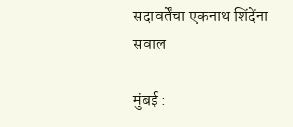सदावर्तेंचा एकनाथ शिंदेंना सवाल

मुंबई :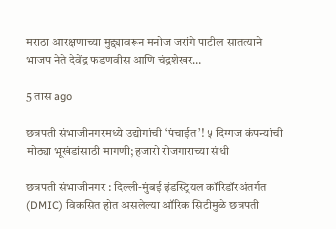मराठा आरक्षणाच्या मुद्द्यावरून मनोज जरांगे पाटील सातत्याने भाजप नेते देवेंद्र फडणवीस आणि चंद्रशेखर…

5 तास ago

छत्रपती संभाजीनगरमध्ये उद्योगांची ‘पंचाईत’! ५ दिग्गज कंपन्यांची मोठ्या भूखंडांसाठी मागणी; हजारो रोजगाराच्या संधी

छत्रपती संभाजीनगर : दिल्ली-मुंबई इंडस्ट्रियल कॉरिडॉरअंतर्गत (DMIC) विकसित होत असलेल्या ऑरिक सिटीमुळे छत्रपती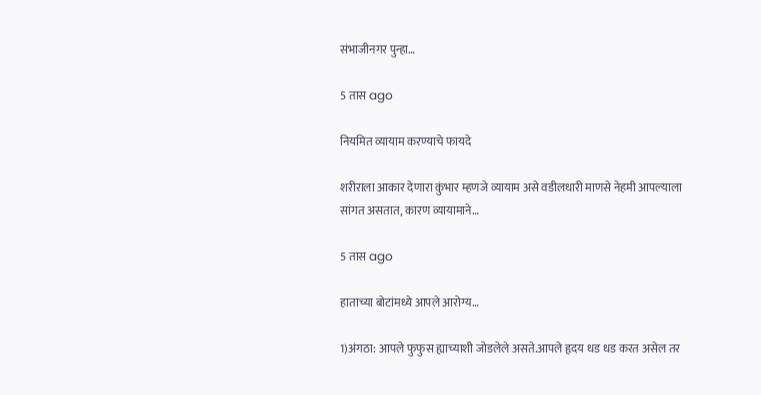संभाजीनगर पुन्हा…

5 तास ago

नियमित व्यायाम करण्याचे फायदे

शरीराला आकार देणारा कुंभार म्हणजे व्यायाम असे वडीलधारी माणसे नेहमी आपल्याला सांगत असतात, कारण व्यायामाने…

5 तास ago

हाताच्या बोटांमध्ये आपले आरोग्य…

1)अंगठा: आपले फुफुस ह्याच्याशी जोडलेले असते.आपले हृदय धड धड करत असेल तर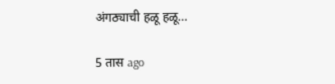अंगठ्याची हळू हळू…

5 तास ago